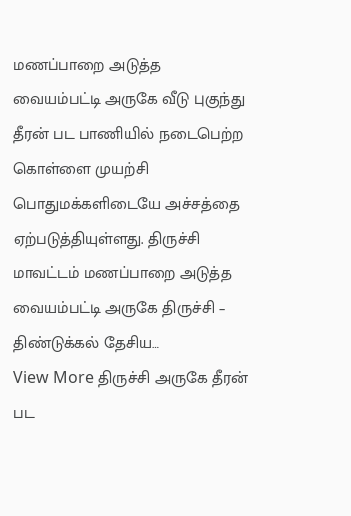மணப்பாறை அடுத்த வையம்பட்டி அருகே வீடு புகுந்து தீரன் பட பாணியில் நடைபெற்ற கொள்ளை முயற்சி பொதுமக்களிடையே அச்சத்தை ஏற்படுத்தியுள்ளது. திருச்சி மாவட்டம் மணப்பாறை அடுத்த வையம்பட்டி அருகே திருச்சி – திண்டுக்கல் தேசிய…
View More திருச்சி அருகே தீரன் பட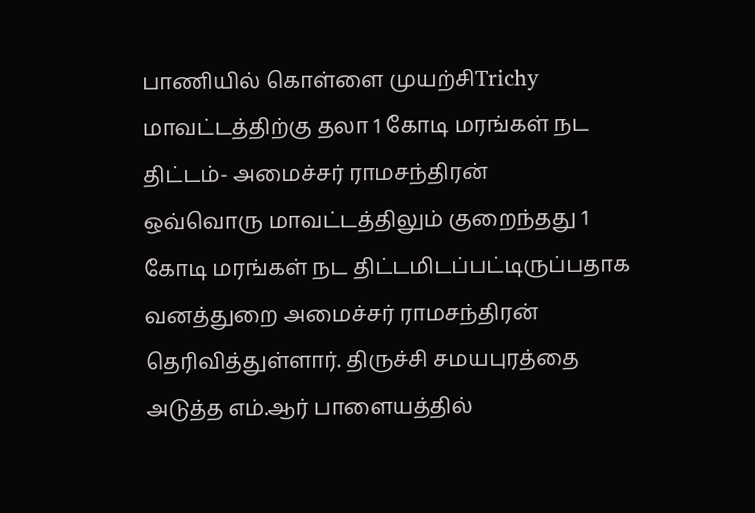பாணியில் கொள்ளை முயற்சிTrichy
மாவட்டத்திற்கு தலா 1 கோடி மரங்கள் நட திட்டம்- அமைச்சர் ராமசந்திரன்
ஒவ்வொரு மாவட்டத்திலும் குறைந்தது 1 கோடி மரங்கள் நட திட்டமிடப்பட்டிருப்பதாக வனத்துறை அமைச்சர் ராமசந்திரன் தெரிவித்துள்ளார். திருச்சி சமயபுரத்தை அடுத்த எம்.ஆர் பாளையத்தில்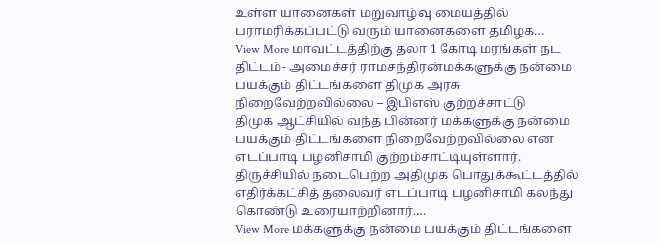உள்ள யானைகள் மறுவாழ்வு மையத்தில் பராமரிக்கப்பட்டு வரும் யானைகளை தமிழக…
View More மாவட்டத்திற்கு தலா 1 கோடி மரங்கள் நட திட்டம்- அமைச்சர் ராமசந்திரன்மக்களுக்கு நன்மை பயக்கும் திட்டங்களை திமுக அரசு நிறைவேற்றவில்லை – இபிஎஸ் குற்றச்சாட்டு
திமுக ஆட்சியில் வந்த பின்னர் மக்களுக்கு நன்மை பயக்கும் திட்டங்களை நிறைவேற்றவில்லை என எடப்பாடி பழனிசாமி குற்றம்சாட்டியுள்ளார். திருச்சியில் நடைபெற்ற அதிமுக பொதுக்கூட்டத்தில் எதிர்க்கட்சித் தலைவர் எடப்பாடி பழனிசாமி கலந்து கொண்டு உரையாற்றினார்.…
View More மக்களுக்கு நன்மை பயக்கும் திட்டங்களை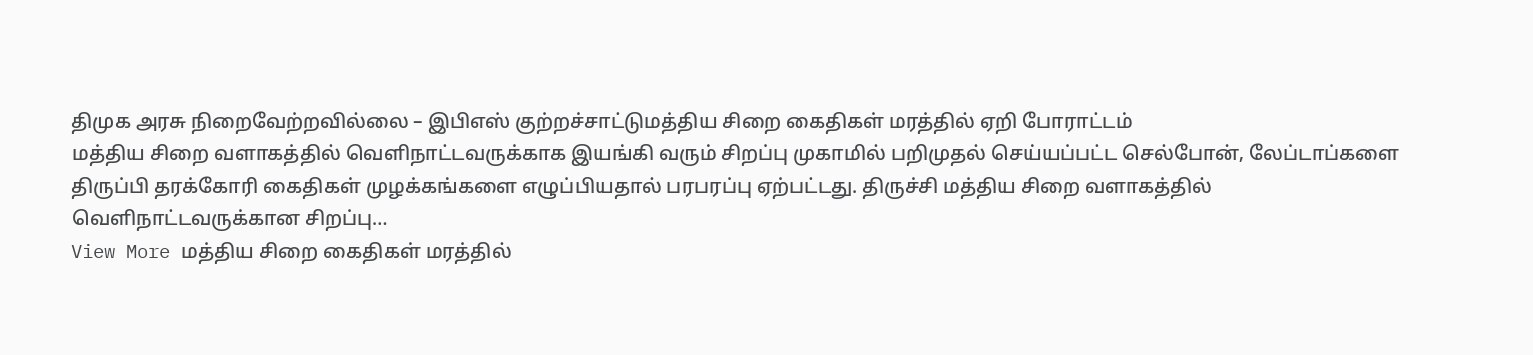திமுக அரசு நிறைவேற்றவில்லை – இபிஎஸ் குற்றச்சாட்டுமத்திய சிறை கைதிகள் மரத்தில் ஏறி போராட்டம்
மத்திய சிறை வளாகத்தில் வெளிநாட்டவருக்காக இயங்கி வரும் சிறப்பு முகாமில் பறிமுதல் செய்யப்பட்ட செல்போன், லேப்டாப்களை திருப்பி தரக்கோரி கைதிகள் முழக்கங்களை எழுப்பியதால் பரபரப்பு ஏற்பட்டது. திருச்சி மத்திய சிறை வளாகத்தில் வெளிநாட்டவருக்கான சிறப்பு…
View More மத்திய சிறை கைதிகள் மரத்தில்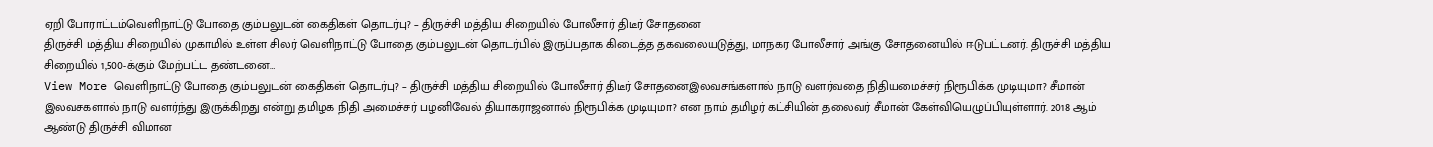ஏறி போராட்டம்வெளிநாட்டு போதை கும்பலுடன் கைதிகள் தொடர்பு? – திருச்சி மத்திய சிறையில் போலீசார் திடீர் சோதனை
திருச்சி மத்திய சிறையில் முகாமில் உள்ள சிலர் வெளிநாட்டு போதை கும்பலுடன் தொடர்பில் இருப்பதாக கிடைத்த தகவலையடுத்து, மாநகர போலீசார் அங்கு சோதனையில் ஈடுபட்டனர். திருச்சி மத்திய சிறையில் 1,500-க்கும் மேற்பட்ட தண்டனை…
View More வெளிநாட்டு போதை கும்பலுடன் கைதிகள் தொடர்பு? – திருச்சி மத்திய சிறையில் போலீசார் திடீர் சோதனைஇலவசங்களால் நாடு வளர்வதை நிதியமைச்சர் நிரூபிக்க முடியுமா? சீமான்
இலவசகளால் நாடு வளர்ந்து இருக்கிறது என்று தமிழக நிதி அமைச்சர் பழனிவேல் தியாகராஜனால் நிரூபிக்க முடியுமா? என நாம் தமிழர் கட்சியின் தலைவர் சீமான் கேள்வியெழுப்பியுள்ளார். 2018 ஆம் ஆண்டு திருச்சி விமான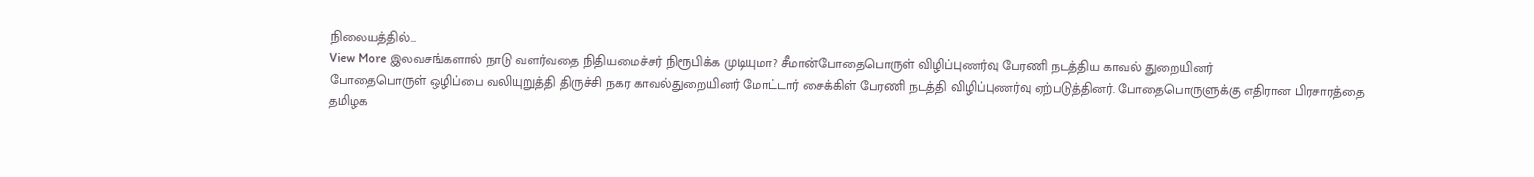நிலையத்தில்…
View More இலவசங்களால் நாடு வளர்வதை நிதியமைச்சர் நிரூபிக்க முடியுமா? சீமான்போதைபொருள் விழிப்புணர்வு பேரணி நடத்திய காவல் துறையினர்
போதைபொருள் ஒழிப்பை வலியுறுத்தி திருச்சி நகர காவல்துறையினர் மோட்டார் சைக்கிள் பேரணி நடத்தி விழிப்புணர்வு ஏற்படுத்தினர். போதைபொருளுக்கு எதிரான பிரசாரத்தை தமிழக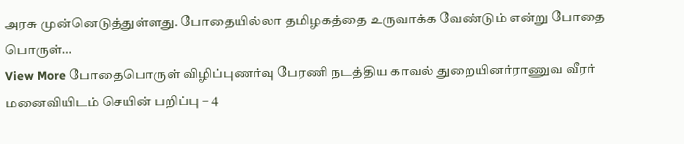அரசு முன்னெடுத்துள்ளது. போதையில்லா தமிழகத்தை உருவாக்க வேண்டும் என்று போதை பொருள்…
View More போதைபொருள் விழிப்புணர்வு பேரணி நடத்திய காவல் துறையினர்ராணுவ வீரர் மனைவியிடம் செயின் பறிப்பு – 4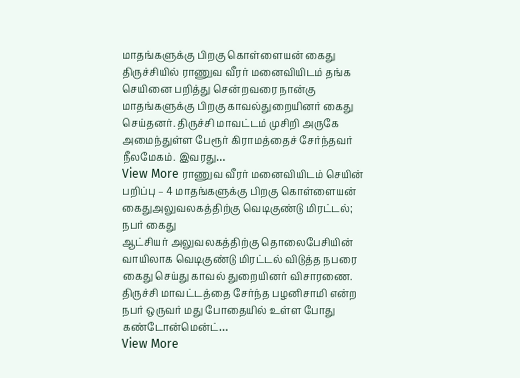மாதங்களுக்கு பிறகு கொள்ளையன் கைது
திருச்சியில் ராணுவ வீரர் மனைவியிடம் தங்க செயினை பறித்து சென்றவரை நான்கு மாதங்களுக்கு பிறகு காவல்துறையினர் கைது செய்தனர். திருச்சி மாவட்டம் முசிறி அருகே அமைந்துள்ள பேரூர் கிராமத்தைச் சேர்ந்தவர் நீலமேகம். இவரது…
View More ராணுவ வீரர் மனைவியிடம் செயின் பறிப்பு – 4 மாதங்களுக்கு பிறகு கொள்ளையன் கைதுஅலுவலகத்திற்கு வெடிகுண்டு மிரட்டல்; நபர் கைது
ஆட்சியர் அலுவலகத்திற்கு தொலைபேசியின் வாயிலாக வெடிகுண்டு மிரட்டல் விடுத்த நபரை கைது செய்து காவல் துறையினர் விசாரணை. திருச்சி மாவட்டத்தை சேர்ந்த பழனிசாமி என்ற நபர் ஒருவர் மது போதையில் உள்ள போது கண்டோன்மென்ட்…
View More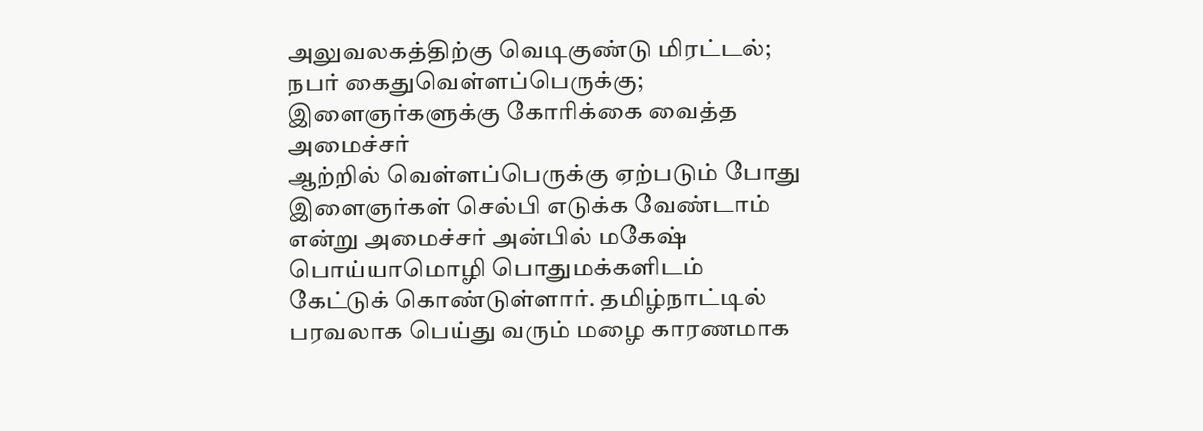அலுவலகத்திற்கு வெடிகுண்டு மிரட்டல்; நபர் கைதுவெள்ளப்பெருக்கு; இளைஞர்களுக்கு கோரிக்கை வைத்த அமைச்சர்
ஆற்றில் வெள்ளப்பெருக்கு ஏற்படும் போது இளைஞர்கள் செல்பி எடுக்க வேண்டாம் என்று அமைச்சர் அன்பில் மகேஷ் பொய்யாமொழி பொதுமக்களிடம் கேட்டுக் கொண்டுள்ளார். தமிழ்நாட்டில் பரவலாக பெய்து வரும் மழை காரணமாக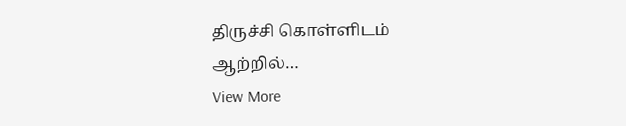திருச்சி கொள்ளிடம் ஆற்றில்…
View More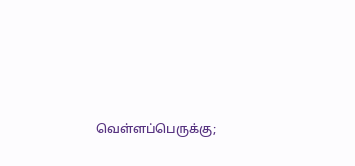வெள்ளப்பெருக்கு;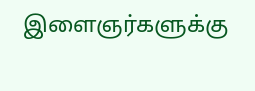இளைஞர்களுக்கு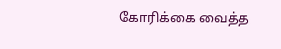கோரிக்கை வைத்த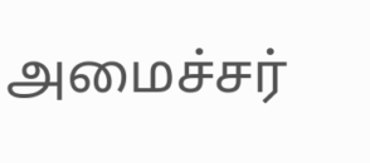அமைச்சர்